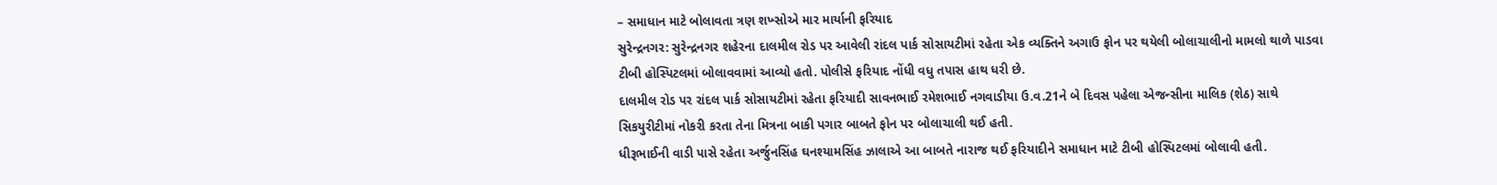– સમાધાન માટે બોલાવતા ત્રણ શખ્સોએ માર માર્યાની ફરિયાદ
સુરેન્દ્રનગર: સુરેન્દ્રનગર શહેરના દાલમીલ રોડ પર આવેલી રાંદલ પાર્ક સોસાયટીમાં રહેતા એક વ્યક્તિને અગાઉ ફોન પર થયેલી બોલાચાલીનો મામલો થાળે પાડવા ટીબી હોસ્પિટલમાં બોલાવવામાં આવ્યો હતો. પોલીસે ફરિયાદ નોંધી વધુ તપાસ હાથ ધરી છે.
દાલમીલ રોડ પર રાંદલ પાર્ક સોસાયટીમાં રહેતા ફરિયાદી સાવનભાઈ રમેશભાઈ નગવાડીયા ઉ.વ.21ને બે દિવસ પહેલા એજન્સીના માલિક (શેઠ) સાથે સિકયુરીટીમાં નોકરી કરતા તેના મિત્રના બાકી પગાર બાબતે ફોન પર બોલાચાલી થઈ હતી.
ધીરૂભાઈની વાડી પાસે રહેતા અર્જુનસિંહ ઘનશ્યામસિંહ ઝાલાએ આ બાબતે નારાજ થઈ ફરિયાદીને સમાધાન માટે ટીબી હોસ્પિટલમાં બોલાવી હતી.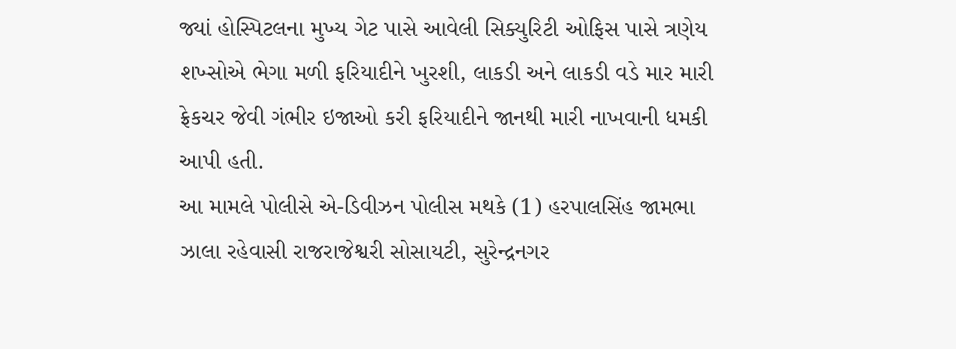જ્યાં હોસ્પિટલના મુખ્ય ગેટ પાસે આવેલી સિક્યુરિટી ઓફિસ પાસે ત્રણેય શખ્સોએ ભેગા મળી ફરિયાદીને ખુરશી, લાકડી અને લાકડી વડે માર મારી ફ્રેકચર જેવી ગંભીર ઇજાઓ કરી ફરિયાદીને જાનથી મારી નાખવાની ધમકી આપી હતી.
આ મામલે પોલીસે એ-ડિવીઝન પોલીસ મથકે (1) હરપાલસિંહ જામભા ઝાલા રહેવાસી રાજરાજેશ્વરી સોસાયટી, સુરેન્દ્રનગર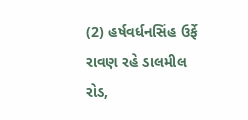(2) હર્ષવર્ધનસિંહ ઉર્ફે રાવણ રહે ડાલમીલ રોડ,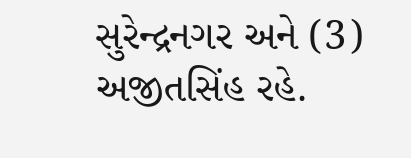સુરેન્દ્રનગર અને (3) અજીતસિંહ રહે.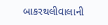બાકરથલીવાલાની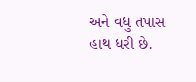અને વધુ તપાસ હાથ ધરી છે.